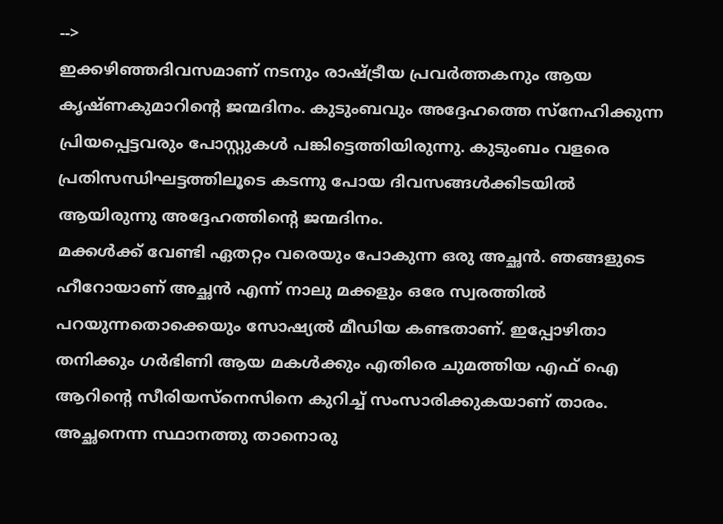-->
ഇക്കഴിഞ്ഞദിവസമാണ് നടനും രാഷ്ട്രീയ പ്രവർത്തകനും ആയ കൃഷ്ണകുമാറിന്റെ ജന്മദിനം. കുടുംബവും അദ്ദേഹത്തെ സ്നേഹിക്കുന്ന പ്രിയപ്പെട്ടവരും പോസ്റ്റുകൾ പങ്കിട്ടെത്തിയിരുന്നു. കുടുംബം വളരെ പ്രതിസന്ധിഘട്ടത്തിലൂടെ കടന്നു പോയ ദിവസങ്ങൾക്കിടയിൽ ആയിരുന്നു അദ്ദേഹത്തിന്റെ ജന്മദിനം.
മക്കൾക്ക് വേണ്ടി ഏതറ്റം വരെയും പോകുന്ന ഒരു അച്ഛൻ. ഞങ്ങളുടെ ഹീറോയാണ് അച്ഛൻ എന്ന് നാലു മക്കളും ഒരേ സ്വരത്തിൽ പറയുന്നതൊക്കെയും സോഷ്യൽ മീഡിയ കണ്ടതാണ്. ഇപ്പോഴിതാ തനിക്കും ഗർഭിണി ആയ മകൾക്കും എതിരെ ചുമത്തിയ എഫ് ഐ ആറിന്റെ സീരിയസ്നെസിനെ കുറിച്ച് സംസാരിക്കുകയാണ് താരം. അച്ഛനെന്ന സ്ഥാനത്തു താനൊരു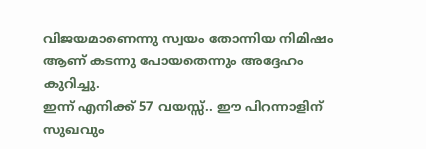വിജയമാണെന്നു സ്വയം തോന്നിയ നിമിഷം ആണ് കടന്നു പോയതെന്നും അദ്ദേഹം കുറിച്ചു.
ഇന്ന് എനിക്ക് 57 വയസ്സ്.. ഈ പിറന്നാളിന് സുഖവും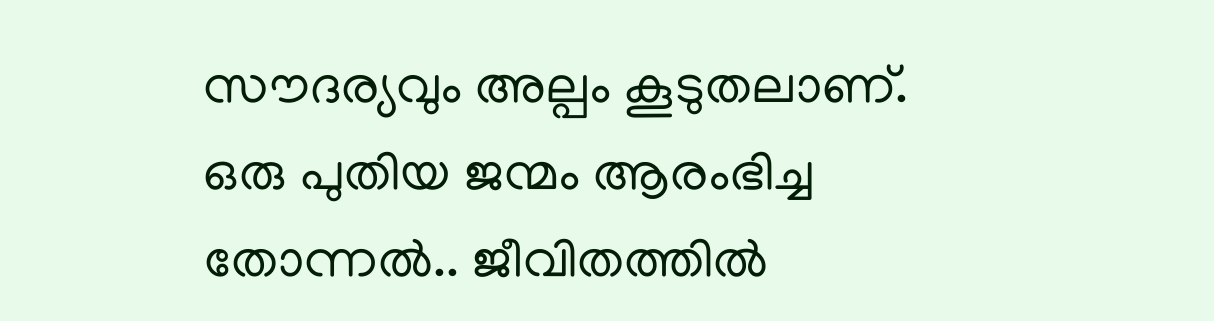സൗദര്യവും അല്പം കൂടുതലാണ്. ഒരു പുതിയ ജന്മം ആരംഭിച്ച തോന്നൽ.. ജീവിതത്തിൽ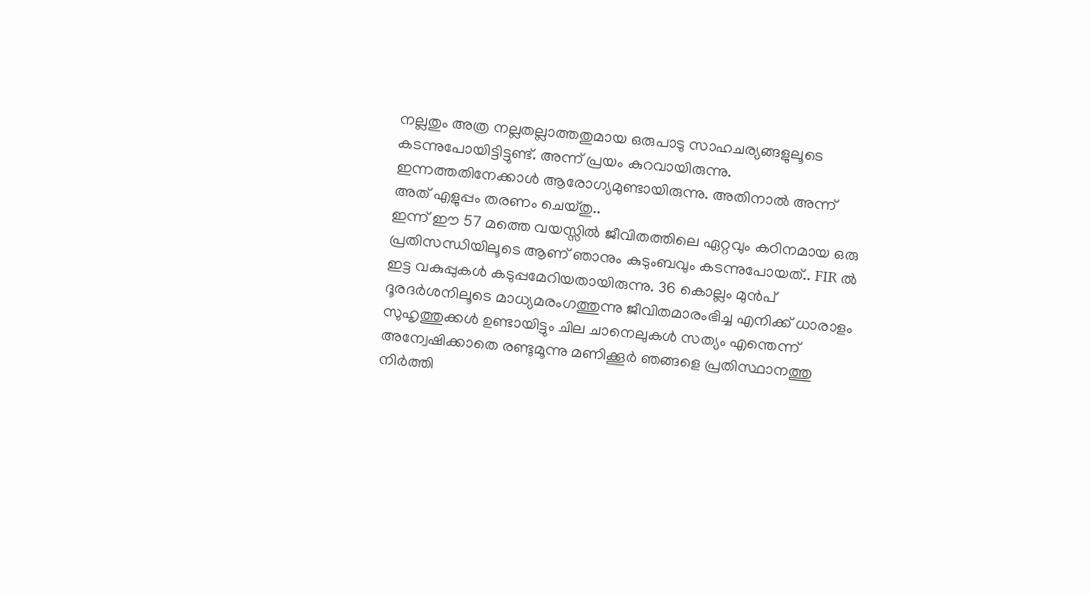നല്ലതും അത്ര നല്ലതല്ലാത്തതുമായ ഒരുപാടു സാഹചര്യങ്ങളുലൂടെ കടന്നുപോയിട്ടിട്ടുണ്ട്. അന്ന് പ്രയം കുറവായിരുന്നു. ഇന്നത്തതിനേക്കാൾ ആരോഗ്യമുണ്ടായിരുന്നു. അതിനാൽ അന്ന് അത് എളുപ്പം തരണം ചെയ്തു..
ഇന്ന് ഈ 57 മത്തെ വയസ്സിൽ ജീവിതത്തിലെ ഏറ്റവും കഠിനമായ ഒരു പ്രതിസന്ധിയിലൂടെ ആണ് ഞാനും കുടുംബവും കടന്നുപോയത്.. FIR ൽ ഇട്ട വകുപ്പുകൾ കടുപ്പമേറിയതായിരുന്നു. 36 കൊല്ലം മുൻപ് ദൂരദർശനിലൂടെ മാധ്യമരംഗത്തുന്നു ജീവിതമാരംഭിച്ച എനിക്ക് ധാരാളം സുഹൃത്തുക്കൾ ഉണ്ടായിട്ടും ചില ചാനെലുകൾ സത്യം എന്തെന്ന് അന്വേഷിക്കാതെ രണ്ടുമൂന്നു മണിക്കൂർ ഞങ്ങളെ പ്രതിസ്ഥാനത്തു നിർത്തി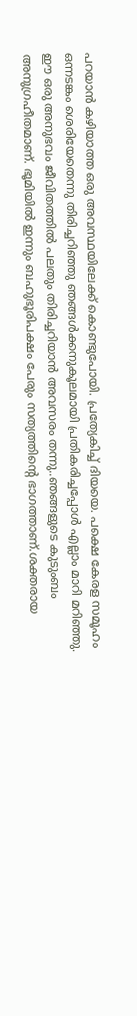പറയാൻ കഴിയാത്ത ഒരു അവസ്ഥയിലേക്ക് കൊണ്ടുപോയി. പ്രത്യേകിച്ച് ദിയയെ. പക്ഷെ കേരള സമൂഹം ഒന്നടങ്കം ശെരിയേതെന്നു തിരിച്ചറിഞ്ഞു ഞങ്ങൾക്കനുകൂലമായി പ്രതികരിച്ചപ്പോൾ എല്ലാം മാറി മറിഞ്ഞു.
ഈ ഒരു അനുഭവം ജീവിതത്തിൽ പലതും തിരിച്ചറിയാൻ അവസരം തന്നു..ഞങ്ങളുടെ കുടുംബം അനുഗ്രഹീതമാണ്. ഭൂമിയിൽ ഇന്നും ബഹുഭൂരിപക്ഷം പേരും സത്യത്തിന്റെ ഭാഗത്താണ്.ശക്തരായ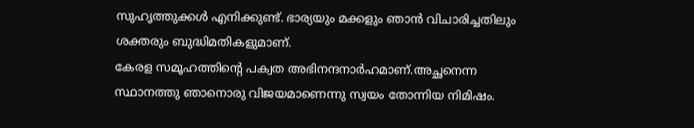സുഹൃത്തുക്കൾ എനിക്കുണ്ട്. ഭാര്യയും മക്കളും ഞാൻ വിചാരിച്ചതിലും ശക്തരും ബുദ്ധിമതികളുമാണ്.
കേരള സമൂഹത്തിന്റെ പക്വത അഭിനന്ദനാർഹമാണ്.അച്ഛനെന്ന സ്ഥാനത്തു ഞാനൊരു വിജയമാണെന്നു സ്വയം തോന്നിയ നിമിഷം.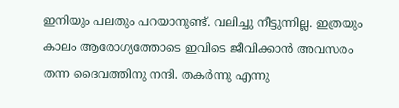ഇനിയും പലതും പറയാനുണ്ട്. വലിച്ചു നീട്ടുന്നില്ല. ഇത്രയും കാലം ആരോഗ്യത്തോടെ ഇവിടെ ജീവിക്കാൻ അവസരം തന്ന ദൈവത്തിനു നന്ദി. തകർന്നു എന്നു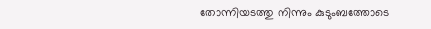തോന്നിയടത്തു നിന്നും കുടുംബത്തോടെ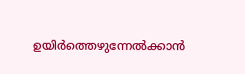ഉയിർത്തെഴുന്നേൽക്കാൻ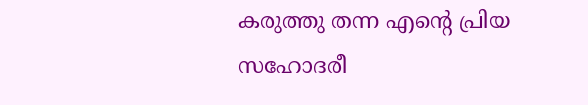കരുത്തു തന്ന എന്റെ പ്രിയ സഹോദരീ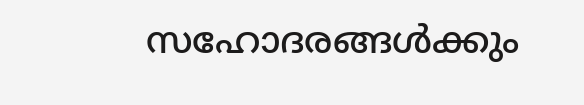സഹോദരങ്ങൾക്കും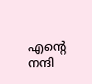എന്റെ നന്ദി